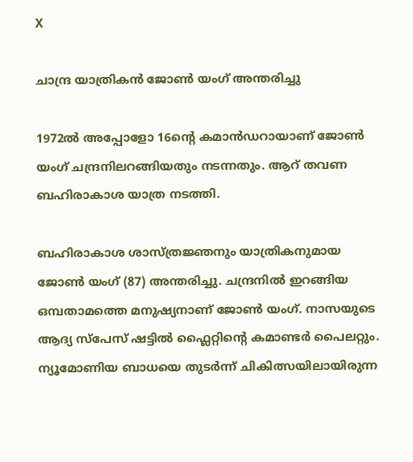X

ചാന്ദ്ര യാത്രികന്‍ ജോണ്‍ യംഗ് അന്തരിച്ചു

1972ല്‍ അപ്പോളോ 16ന്റെ കമാന്‍ഡറായാണ് ജോണ്‍ യംഗ് ചന്ദ്രനിലറങ്ങിയതും നടന്നതും. ആറ് തവണ ബഹിരാകാശ യാത്ര നടത്തി.

ബഹിരാകാശ ശാസ്ത്രജ്ഞനും യാത്രികനുമായ ജോണ്‍ യംഗ് (87) അന്തരിച്ചു. ചന്ദ്രനില്‍ ഇറങ്ങിയ ഒമ്പതാമത്തെ മനുഷ്യനാണ് ജോണ്‍ യംഗ്. നാസയുടെ ആദ്യ സ്പേസ് ഷട്ടില്‍ ഫ്ലൈറ്റിന്‍റെ കമാണ്ടര്‍ പൈലറ്റും. ന്യൂമോണിയ ബാധയെ തുടര്‍ന്ന് ചികിത്സയിലായിരുന്ന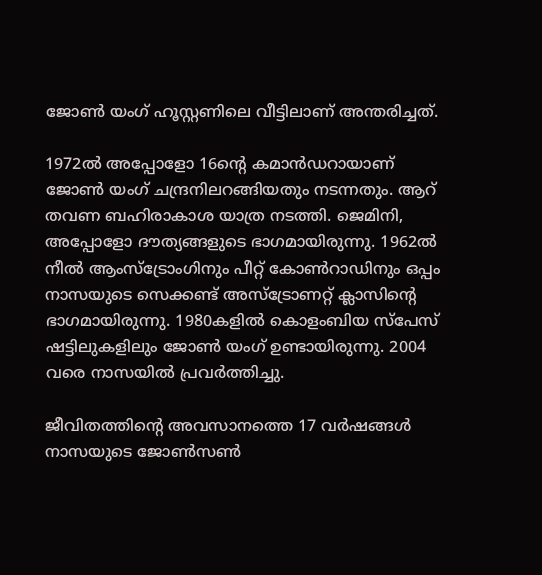ജോണ്‍ യംഗ് ഹൂസ്റ്റണിലെ വീട്ടിലാണ് അന്തരിച്ചത്.

1972ല്‍ അപ്പോളോ 16ന്റെ കമാന്‍ഡറായാണ് ജോണ്‍ യംഗ് ചന്ദ്രനിലറങ്ങിയതും നടന്നതും. ആറ് തവണ ബഹിരാകാശ യാത്ര നടത്തി. ജെമിനി, അപ്പോളോ ദൗത്യങ്ങളുടെ ഭാഗമായിരുന്നു. 1962ല്‍ നീല്‍ ആംസ്‌ട്രോംഗിനും പീറ്റ് കോണ്‍റാഡിനും ഒപ്പം നാസയുടെ സെക്കണ്ട് അസ്‌ട്രോണറ്റ് ക്ലാസിന്റെ ഭാഗമായിരുന്നു. 1980കളില്‍ കൊളംബിയ സ്‌പേസ് ഷട്ടിലുകളിലും ജോണ്‍ യംഗ് ഉണ്ടായിരുന്നു. 2004 വരെ നാസയില്‍ പ്രവര്‍ത്തിച്ചു.

ജീവിതത്തിന്റെ അവസാനത്തെ 17 വര്‍ഷങ്ങള്‍ നാസയുടെ ജോണ്‍സണ്‍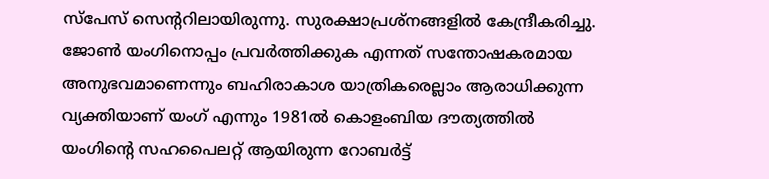സ്‌പേസ് സെന്ററിലായിരുന്നു. സുരക്ഷാപ്രശ്‌നങ്ങളില്‍ കേന്ദ്രീകരിച്ചു. ജോണ്‍ യംഗിനൊപ്പം പ്രവര്‍ത്തിക്കുക എന്നത് സന്തോഷകരമായ അനുഭവമാണെന്നും ബഹിരാകാശ യാത്രികരെല്ലാം ആരാധിക്കുന്ന വ്യക്തിയാണ് യംഗ് എന്നും 1981ല്‍ കൊളംബിയ ദൗത്യത്തില്‍ യംഗിന്റെ സഹപൈലറ്റ് ആയിരുന്ന റോബര്‍ട്ട്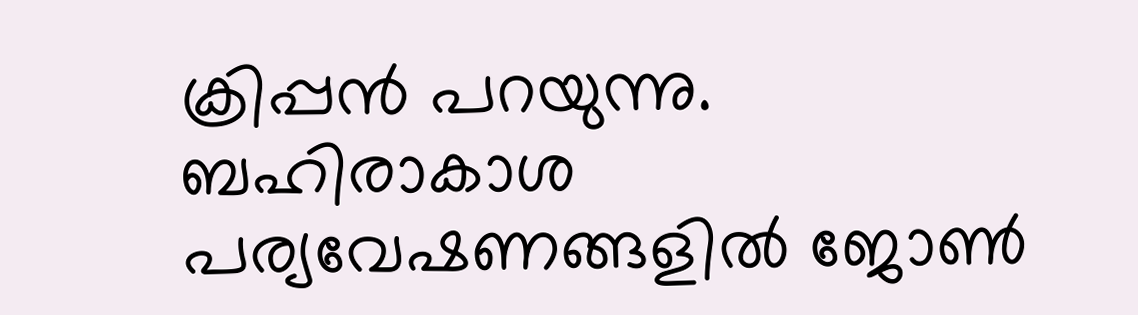ക്രിപ്പന്‍ പറയുന്നു. ബഹിരാകാശ പര്യവേഷണങ്ങളില്‍ ജോണ്‍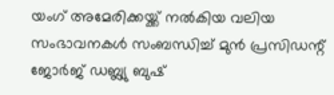യംഗ് അമേരിക്കയ്ക്ക് നല്‍കിയ വലിയ സംഭാവനകള്‍ സംബന്ധിച്ച് മുന്‍ പ്രസിഡന്റ് ജോര്‍ജ് ഡബ്ല്യു ബുഷ്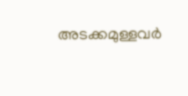അടക്കമുള്ളവര്‍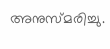അനുസ്മരിച്ചു.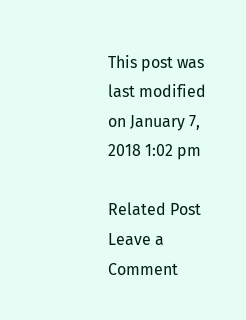This post was last modified on January 7, 2018 1:02 pm

Related Post
Leave a Comment